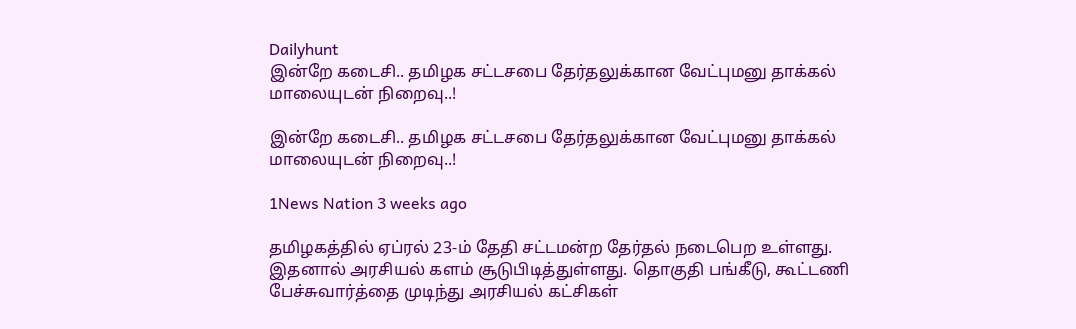Dailyhunt
இன்றே கடைசி.. தமிழக சட்டசபை தேர்தலுக்கான வேட்புமனு தாக்கல் மாலையுடன் நிறைவு..!

இன்றே கடைசி.. தமிழக சட்டசபை தேர்தலுக்கான வேட்புமனு தாக்கல் மாலையுடன் நிறைவு..!

1News Nation 3 weeks ago

தமிழகத்தில் ஏப்ரல் 23-ம் தேதி சட்டமன்ற தேர்தல் நடைபெற உள்ளது. இதனால் அரசியல் களம் சூடுபிடித்துள்ளது. தொகுதி பங்கீடு, கூட்டணி பேச்சுவார்த்தை முடிந்து அரசியல் கட்சிகள்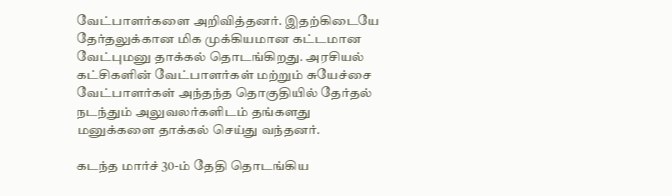வேட்பாளர்களை அறிவித்தனர். இதற்கிடையே தேர்தலுக்கான மிக முக்கியமான கட்டமான வேட்புமனு தாக்கல் தொடங்கிறது. அரசியல் கட்சிகளின் வேட்பாளர்கள் மற்றும் சுயேச்சை வேட்பாளர்கள் அந்தந்த தொகுதியில் தேர்தல் நடந்தும் அலுவலர்களிடம் தங்களது மனுக்களை தாக்கல் செய்து வந்தனர்.

கடந்த மார்ச் 30-ம் தேதி தொடங்கிய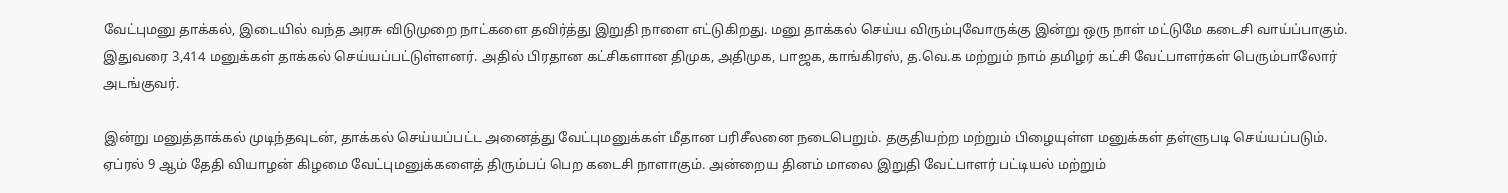வேட்புமனு தாக்கல், இடையில் வந்த அரசு விடுமுறை நாட்களை தவிர்த்து இறுதி நாளை எட்டுகிறது. மனு தாக்கல் செய்ய விரும்புவோருக்கு இன்று ஒரு நாள் மட்டுமே கடைசி வாய்ப்பாகும். இதுவரை 3,414 மனுக்கள் தாக்கல் செய்யப்பட்டுள்ளனர். அதில் பிரதான கட்சிகளான திமுக, அதிமுக, பாஜக, காங்கிரஸ், த.வெ.க மற்றும் நாம் தமிழர் கட்சி வேட்பாளர்கள் பெரும்பாலோர் அடங்குவர்.

இன்று மனுத்தாக்கல் முடிந்தவுடன், தாக்கல் செய்யப்பட்ட அனைத்து வேட்புமனுக்கள் மீதான பரிசீலனை நடைபெறும். தகுதியற்ற மற்றும் பிழையுள்ள மனுக்கள் தள்ளுபடி செய்யப்படும். ஏப்ரல் 9 ஆம் தேதி வியாழன் கிழமை வேட்புமனுக்களைத் திரும்பப் பெற கடைசி நாளாகும். அன்றைய தினம் மாலை இறுதி வேட்பாளர் பட்டியல் மற்றும்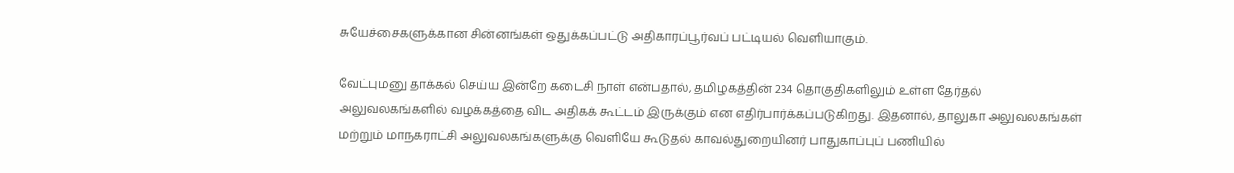சுயேச்சைகளுக்கான சின்னங்கள் ஒதுக்கப்பட்டு அதிகாரப்பூர்வப் பட்டியல் வெளியாகும்.

வேட்புமனு தாக்கல் செய்ய இன்றே கடைசி நாள் என்பதால், தமிழகத்தின் 234 தொகுதிகளிலும் உள்ள தேர்தல் அலுவலகங்களில் வழக்கத்தை விட அதிகக் கூட்டம் இருக்கும் என எதிர்பார்க்கப்படுகிறது. இதனால், தாலுகா அலுவலகங்கள் மற்றும் மாநகராட்சி அலுவலகங்களுக்கு வெளியே கூடுதல் காவல்துறையினர் பாதுகாப்புப் பணியில்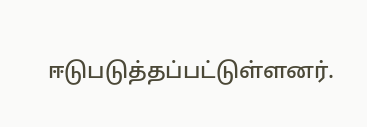ஈடுபடுத்தப்பட்டுள்ளனர்.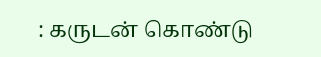: கருடன் கொண்டு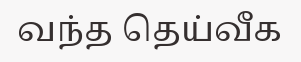வந்த தெய்வீக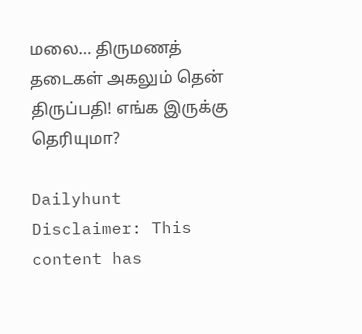மலை… திருமணத் தடைகள் அகலும் தென் திருப்பதி! எங்க இருக்கு தெரியுமா?

Dailyhunt
Disclaimer: This content has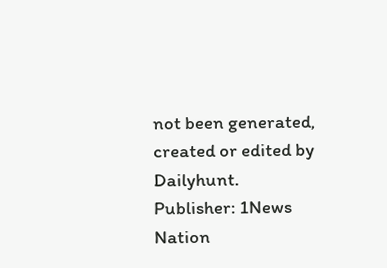not been generated, created or edited by Dailyhunt. Publisher: 1News Nation